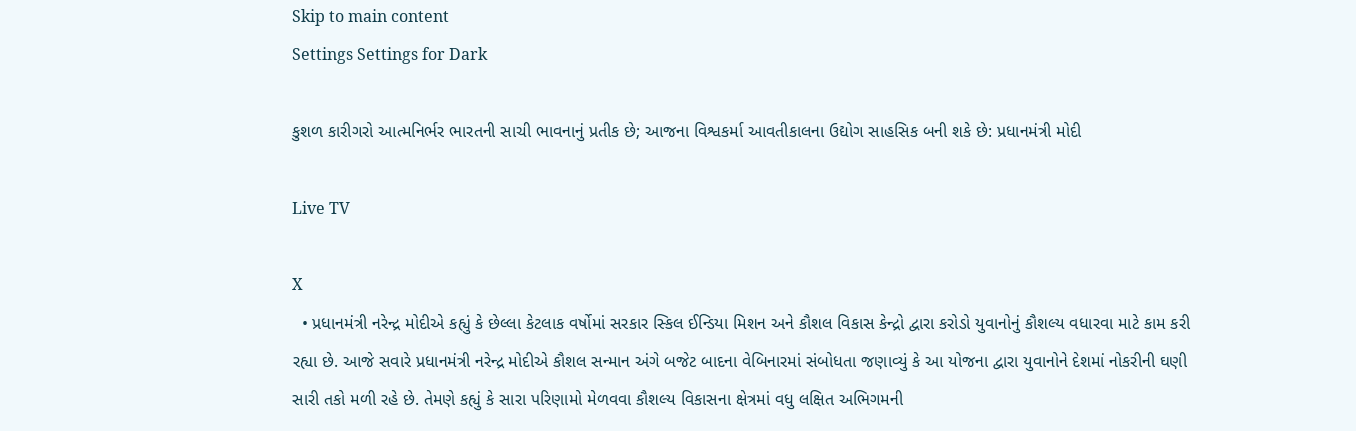Skip to main content
Settings Settings for Dark

કુશળ કારીગરો આત્મનિર્ભર ભારતની સાચી ભાવનાનું પ્રતીક છે; આજના વિશ્વકર્મા આવતીકાલના ઉદ્યોગ સાહસિક બની શકે છે: પ્રધાનમંત્રી મોદી

Live TV

X
  • પ્રધાનમંત્રી નરેન્દ્ર મોદીએ કહ્યું કે છેલ્લા કેટલાક વર્ષોમાં સરકાર સ્કિલ ઈન્ડિયા મિશન અને કૌશલ વિકાસ કેન્દ્રો દ્વારા કરોડો યુવાનોનું કૌશલ્ય વધારવા માટે કામ કરી રહ્યા છે. આજે સવારે પ્રધાનમંત્રી નરેન્દ્ર મોદીએ કૌશલ સન્માન અંગે બજેટ બાદના વેબિનારમાં સંબોધતા જણાવ્યું કે આ યોજના દ્વારા યુવાનોને દેશમાં નોકરીની ઘણી સારી તકો મળી રહે છે. તેમણે કહ્યું કે સારા પરિણામો મેળવવા કૌશલ્ય વિકાસના ક્ષેત્રમાં વધુ લક્ષિત અભિગમની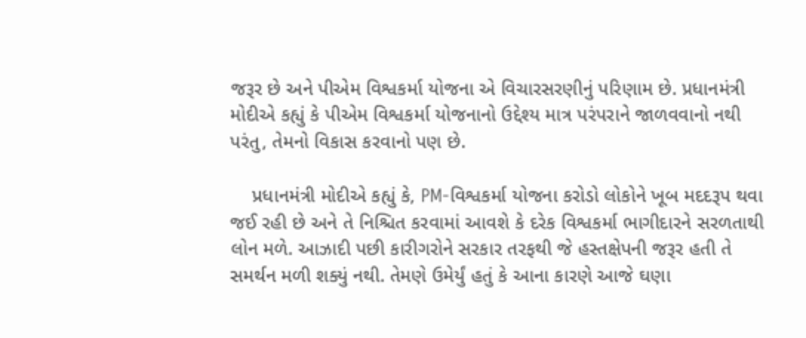જરૂર છે અને પીએમ વિશ્વકર્મા યોજના એ વિચારસરણીનું પરિણામ છે. પ્રધાનમંત્રી મોદીએ કહ્યું કે પીએમ વિશ્વકર્મા યોજનાનો ઉદ્દેશ્ય માત્ર પરંપરાને જાળવવાનો નથી પરંતુ, તેમનો વિકાસ કરવાનો પણ છે.

    પ્રધાનમંત્રી મોદીએ કહ્યું કે, PM-વિશ્વકર્મા યોજના કરોડો લોકોને ખૂબ મદદરૂપ થવા જઈ રહી છે અને તે નિશ્ચિત કરવામાં આવશે કે દરેક વિશ્વકર્મા ભાગીદારને સરળતાથી લોન મળે. આઝાદી પછી કારીગરોને સરકાર તરફથી જે હસ્તક્ષેપની જરૂર હતી તે સમર્થન મળી શક્યું નથી. તેમણે ઉમેર્યું હતું કે આના કારણે આજે ઘણા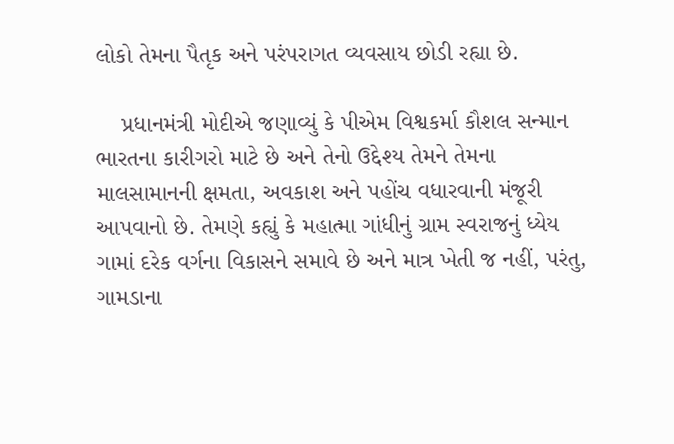લોકો તેમના પૈતૃક અને પરંપરાગત વ્યવસાય છોડી રહ્યા છે.

    પ્રધાનમંત્રી મોદીએ જણાવ્યું કે પીએમ વિશ્વકર્મા કૌશલ સન્માન ભારતના કારીગરો માટે છે અને તેનો ઉદ્દેશ્ય તેમને તેમના માલસામાનની ક્ષમતા, અવકાશ અને પહોંચ વધારવાની મંજૂરી આપવાનો છે. તેમણે કહ્યું કે મહાત્મા ગાંધીનું ગ્રામ સ્વરાજનું ધ્યેય ગામાં દરેક વર્ગના વિકાસને સમાવે છે અને માત્ર ખેતી જ નહીં, પરંતુ, ગામડાના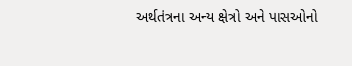અર્થતંત્રના અન્ય ક્ષેત્રો અને પાસઓનો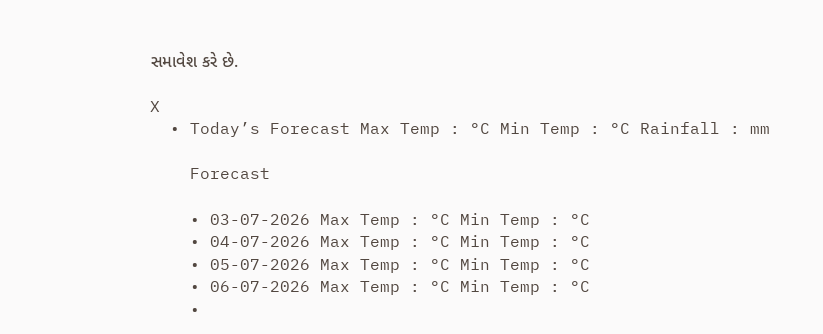સમાવેશ કરે છે.

X
  • Today’s Forecast Max Temp : °C Min Temp : °C Rainfall : mm

    Forecast

    • 03-07-2026 Max Temp : °C Min Temp : °C
    • 04-07-2026 Max Temp : °C Min Temp : °C
    • 05-07-2026 Max Temp : °C Min Temp : °C
    • 06-07-2026 Max Temp : °C Min Temp : °C
    •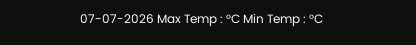07-07-2026 Max Temp : °C Min Temp : °C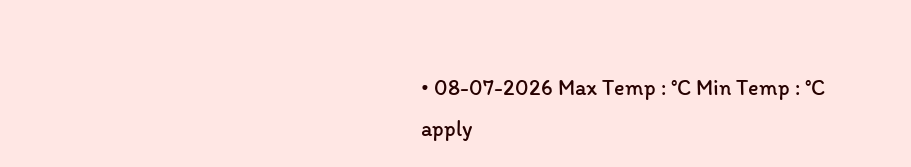• 08-07-2026 Max Temp : °C Min Temp : °C
apply